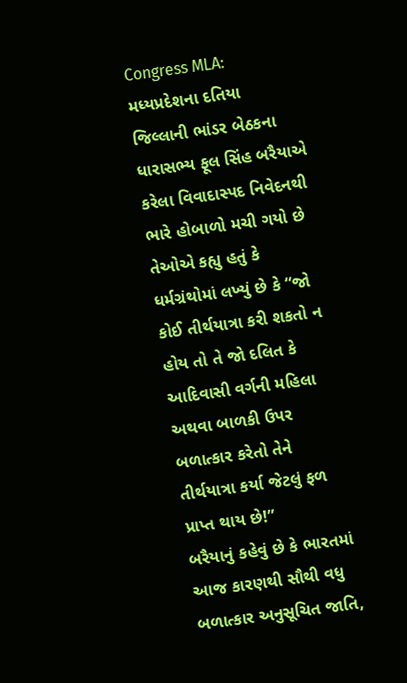Congress MLA: મધ્યપ્રદેશના દતિયા જિલ્લાની ભાંડર બેઠકના ધારાસભ્ય ફૂલ સિંહ બરૈયાએ કરેલા વિવાદાસ્પદ નિવેદનથી ભારે હોબાળો મચી ગયો છે તેઓએ કહ્યુ હતું કે ધર્મગ્રંથોમાં લખ્યું છે કે “જો કોઈ તીર્થયાત્રા કરી શકતો ન હોય તો તે જો દલિત કે આદિવાસી વર્ગની મહિલા અથવા બાળકી ઉપર બળાત્કાર કરેતો તેને તીર્થયાત્રા કર્યા જેટલું ફળ પ્રાપ્ત થાય છે!”
બરૈયાનું કહેવું છે કે ભારતમાં આજ કારણથી સૌથી વધુ બળાત્કાર અનુસૂચિત જાતિ,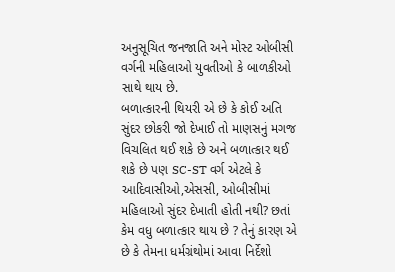અનુસૂચિત જનજાતિ અને મોસ્ટ ઓબીસી વર્ગની મહિલાઓ યુવતીઓ કે બાળકીઓ સાથે થાય છે.
બળાત્કારની થિયરી એ છે કે કોઈ અતિ સુંદર છોકરી જો દેખાઈ તો માણસનું મગજ વિચલિત થઈ શકે છે અને બળાત્કાર થઈ શકે છે પણ SC-ST વર્ગ એટલે કે આદિવાસીઓ,એસસી, ઓબીસીમાં મહિલાઓ સુંદર દેખાતી હોતી નથી? છતાં કેમ વધુ બળાત્કાર થાય છે ? તેનું કારણ એ છે કે તેમના ધર્મગ્રંથોમાં આવા નિર્દેશો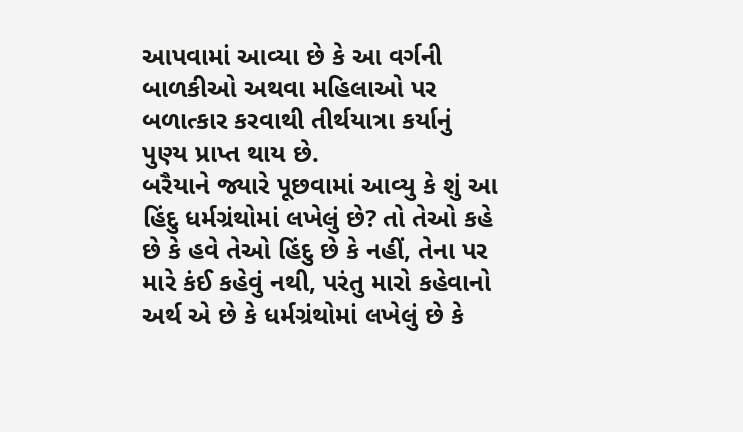આપવામાં આવ્યા છે કે આ વર્ગની બાળકીઓ અથવા મહિલાઓ પર બળાત્કાર કરવાથી તીર્થયાત્રા કર્યાનું પુણ્ય પ્રાપ્ત થાય છે.
બરૈયાને જ્યારે પૂછવામાં આવ્યુ કે શું આ હિંદુ ધર્મગ્રંથોમાં લખેલું છે? તો તેઓ કહે છે કે હવે તેઓ હિંદુ છે કે નહીં, તેના પર મારે કંઈ કહેવું નથી, પરંતુ મારો કહેવાનો અર્થ એ છે કે ધર્મગ્રંથોમાં લખેલું છે કે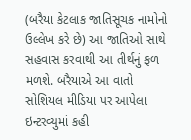(બરૈયા કેટલાક જાતિસૂચક નામોનો ઉલ્લેખ કરે છે) આ જાતિઓ સાથે સહવાસ કરવાથી આ તીર્થનું ફળ મળશે. બરૈયાએ આ વાતો સોશિયલ મીડિયા પર આપેલા ઇન્ટરવ્યુમાં કહી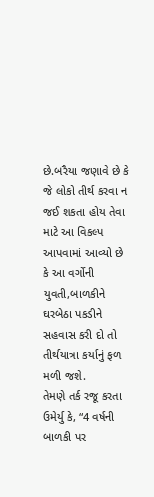છે.બરૈયા જણાવે છે કે જે લોકો તીર્થ કરવા ન જઈ શકતા હોય તેવા માટે આ વિકલ્પ આપવામાં આવ્યો છે કે આ વર્ગોની યુવતી,બાળકીને ઘરબેઠા પકડીને સહવાસ કરી દો તો તીર્થયાત્રા કર્યાનું ફળ મળી જશે.
તેમણે તર્ક રજૂ કરતા ઉમેર્યુ કે, “4 વર્ષની બાળકી પર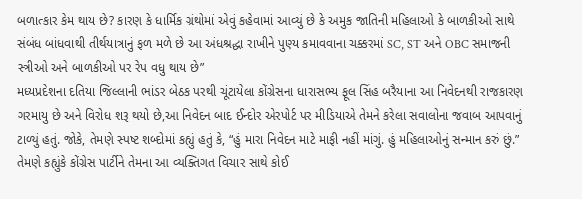બળાત્કાર કેમ થાય છે? કારણ કે ધાર્મિક ગ્રંથોમાં એવું કહેવામાં આવ્યું છે કે અમુક જાતિની મહિલાઓ કે બાળકીઓ સાથે સંબંધ બાંધવાથી તીર્થયાત્રાનું ફળ મળે છે આ અંધશ્રદ્ધા રાખીને પુણ્ય કમાવવાના ચક્કરમાં SC, ST અને OBC સમાજની સ્ત્રીઓ અને બાળકીઓ પર રેપ વધુ થાય છે”
મધ્યપ્રદેશના દતિયા જિલ્લાની ભાંડર બેઠક પરથી ચૂંટાયેલા કોંગ્રેસના ધારાસભ્ય ફૂલ સિંહ બરૈયાના આ નિવેદનથી રાજકારણ ગરમાયુ છે અને વિરોધ શરૂ થયો છે,આ નિવેદન બાદ ઈન્દોર એરપોર્ટ પર મીડિયાએ તેમને કરેલા સવાલોના જવાબ આપવાનું ટાળ્યું હતું. જોકે, તેમણે સ્પષ્ટ શબ્દોમાં કહ્યું હતું કે, “હું મારા નિવેદન માટે માફી નહીં માંગું. હું મહિલાઓનું સન્માન કરું છું.” તેમણે કહ્યુંકે કોંગ્રેસ પાર્ટીને તેમના આ વ્યક્તિગત વિચાર સાથે કોઈ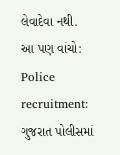લેવાદેવા નથી.
આ પણ વાંચો:
Police recruitment: ગુજરાત પોલીસમાં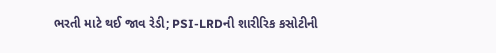ભરતી માટે થઈ જાવ રેડી; PSI-LRDની શારીરિક કસોટીની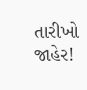તારીખો જાહેર!